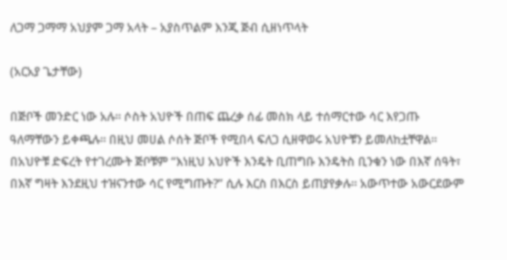ለጋማ ጋማማ አህያም ጋማ አላት – አያስጥልም እንጂ ጅብ ሲዘነጥላት

(አርአያ ጌታቸው)

በጅቦች መንድር ነው አሉ። ሶስት አህዮች በጠፍ ጨረቃ ሰፊ መስክ ላይ ተሰማርተው ሳር እየጋጡ ዓለማቸውን ይቀጫሉ። በዚህ መሀል ሶሰት ጅቦች የሚበላ ፍለጋ ሲዘዋወሩ አህዮቹን ይመለከቷቸዋል። በአህዮቹ ድፍረት የተገረሙት ጅቦቹም “እነዚህ አህዮች እንዴት ቢጠግቡ እንዴትስ ቢንቁን ነው በእኛ ሰዓት፣ በእኛ ግዛት እንደዚህ ተዝናንተው ሳር የሚግጡት?” ሲሉ እርስ በእርስ ይጠያየቃሉ። አውጥተው አውርደውም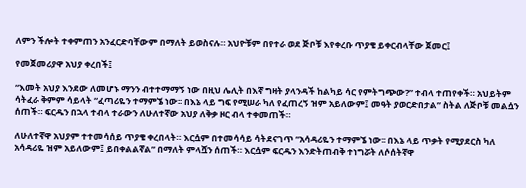ለምን ችሎት ተቀምጠን አንፈርድባቸውም በማለት ይወስናሉ። አህዮቹም በየተራ ወደ ጅቦቹ እየቀረቡ ጥያቄ ይቀርብላቸው ጀመር፤

የመጀመሪያዋ አህያ ቀረበች፤

“እመት አህያ እንደው ለመሆኑ ማንን ብተተማማኝ ነው በዚህ ሌሊት በእኛ ግዛት ያላንዳች ከልካይ ሳር የምትግጭው?” ተብላ ተጠየቀች። አህይትም ሳትፈራ ቅምም ሳይላት “ፈጣሪዬን ተማምኜ ነው፡፡ በእኔ ላይ ግፍ የሚሠራ ካለ የፈጠረኝ ዝም አይለውም፤ መዓት ያወርድበታል” ስትል ለጅቦቹ መልሷን ሰጠች። ፍርዱን በኋላ ተብላ ተራውን ለሁለተኛው አህያ ለቅቃ ዞር ብላ ተቀመጠች።

ለሁለተኛዋ አህያም ተተመሳሰይ ጥያቄ ቀረበላት። እርሷም በተመሳሳይ ሳትደናገጥ “አሳዳሪዬን ተማምኜ ነው፡፡ በእኔ ላይ ጥቃት የሚያደርስ ካለ አሳዳሪዬ ዝም አይለውም፤ ይበቀልልኛል” በማለት ምላሿን ሰጠች። እርሷም ፍርዱን እንድትጠብቅ ተነግሯት ለሶሰትኛዋ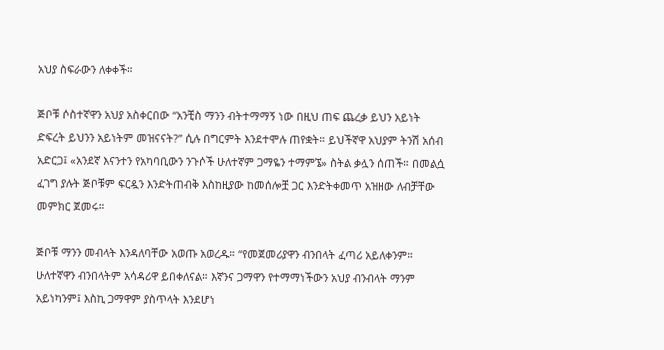አህያ ስፍራውን ለቀቀች።

ጅቦቹ ሶስተኛዋን አህያ አስቀርበው “አንቺስ ማንን ብትተማማኝ ነው በዚህ ጠፍ ጨረቃ ይህን አይነት ድፍረት ይህንን አይነትም መዝናናት?” ሲሉ በግርምት እንደተሞሉ ጠየቋት። ይህችኛዋ አህያም ትንሽ አሰብ አድርጋ፤ «አንደኛ እናንተን የአካባቢውን ንጉሶች ሁለተኛም ጋማዬን ተማምኜ» ስትል ቃሏን ሰጠች። በመልሷ ፈገግ ያሉት ጅቦቹም ፍርዷን እንድትጠብቅ እስከዚያው ከመሰሎቿ ጋር እንድትቀመጥ አዝዘው ለብቻቸው መምክር ጀመሩ።

ጅቦቹ ማንን መብላት እንዳለባቸው አወጡ አወረዱ። “የመጀመሪያዋን ብንበላት ፈጣሪ አይለቀንም። ሁለተኛዋን ብንበላትም አሳዳሪዋ ይበቀለናል። እኛንና ጋማዋን የተማማነችውን አህያ ብንብላት ማንም አይነካንም፤ እስኪ ጋማዋም ያስጥላት እንደሆነ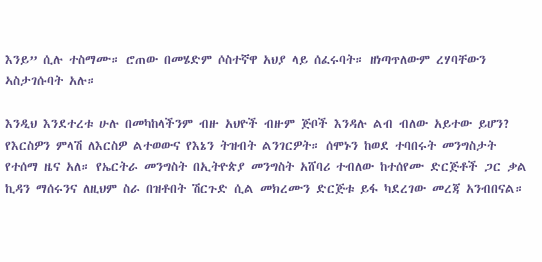እንይ” ሲሉ ተስማሙ። ሮጠው በመሄድም ሶስተኛዋ አህያ ላይ ሰፈሩባት። ዘነጣጥለውም ረሃባቸውን ኣስታገሱባት አሉ።

እንዲህ እንደተረቱ ሁሉ በመካከላችንም ብዙ አህዮች ብዙም ጅቦች እንዳሉ ልብ ብለው አይተው ይሆን? የእርስዎን ምላሽ ለእርስዎ ልተወውና የእኔን ትዝብት ልንገርዎት። ሰሞኑን ከወደ ተባበሩት መንግስታት የተሰማ ዜና አለ። የኤርትራ መንግስት በኢትዮጵያ መንግስት አሸባሪ ተብለው ከተሰየሙ ድርጅቶች ጋር ቃል ኪዳን ማሰሩንና ለዚህም ስራ በዝቶበት ሽርጉድ ሲል መክረሙን ድርጅቱ ይፋ ካደረገው መረጃ አንብበናል።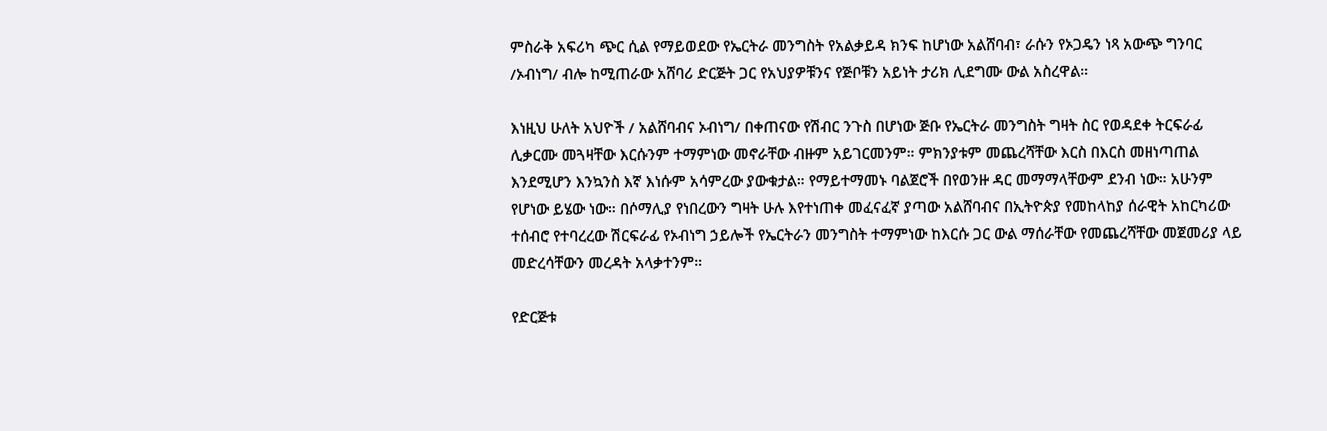ምስራቅ አፍሪካ ጭር ሲል የማይወደው የኤርትራ መንግስት የአልቃይዳ ክንፍ ከሆነው አልሸባብ፣ ራሱን የኦጋዴን ነጻ አውጭ ግንባር /ኦብነግ/ ብሎ ከሚጠራው አሸባሪ ድርጅት ጋር የአህያዎቹንና የጅቦቹን አይነት ታሪክ ሊደግሙ ውል አስረዋል።

እነዚህ ሁለት አህዮች / አልሸባብና ኦብነግ/ በቀጠናው የሽብር ንጉስ በሆነው ጅቡ የኤርትራ መንግስት ግዛት ስር የወዳደቀ ትርፍራፊ ሊቃርሙ መጓዛቸው እርሱንም ተማምነው መኖራቸው ብዙም አይገርመንም። ምክንያቱም መጨረሻቸው እርስ በእርስ መዘነጣጠል እንደሚሆን እንኳንስ እኛ እነሱም አሳምረው ያውቁታል። የማይተማመኑ ባልጀሮች በየወንዙ ዳር መማማላቸውም ደንብ ነው። አሁንም የሆነው ይሄው ነው። በሶማሊያ የነበረውን ግዛት ሁሉ እየተነጠቀ መፈናፈኛ ያጣው አልሸባብና በኢትዮጵያ የመከላከያ ሰራዊት አከርካሪው ተሰብሮ የተባረረው ሽርፍራፊ የኦብነግ ኃይሎች የኤርትራን መንግስት ተማምነው ከእርሱ ጋር ውል ማሰራቸው የመጨረሻቸው መጀመሪያ ላይ መድረሳቸውን መረዳት አላቃተንም።

የድርጅቱ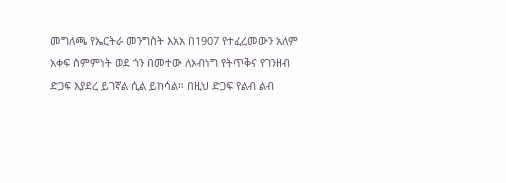መግለጫ የኤርትራ መንግስት እአአ በ1907 የተፈረመውን አለም አቀፍ ስምምነት ወደ ጎን በመተው ለኦብነግ የትጥቅና የገንዘብ ድጋፍ እያደረ ይገኛል ሲል ይከሳል። በዚህ ድጋፍ የልብ ልብ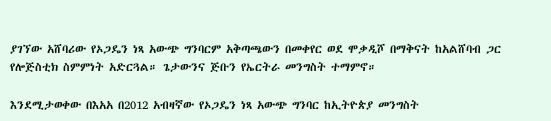ያገኘው አሸባሪው የኦጋዴን ነጻ አውጭ ግንባርም አቅጣጫውን በመቀየር ወደ ሞቃዲሾ በማቅናት ከአልሸባብ ጋር የሎጅስቲክ ስምምነት አድርጓል። ጌታውንና ጅቡን የኤርትራ መንግስት ተማምኖ።

እንደሚታወቀው በእአአ በ2012 አብዛኛው የኦጋዴን ነጻ አውጭ ግንባር ከኢትዮጵያ መንግስት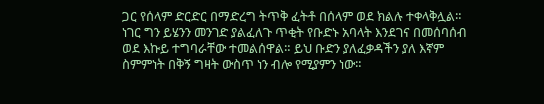ጋር የሰላም ድርድር በማድረግ ትጥቅ ፈትቶ በሰላም ወደ ክልሉ ተቀላቅሏል። ነገር ግን ይሄንን መንገድ ያልፈለጉ ጥቂት የቡድኑ አባላት እንደገና በመሰባሰብ ወደ እኩይ ተግባራቸው ተመልሰዋል። ይህ ቡድን ያለፈቃዳችን ያለ እኛም ስምምነት በቅኝ ግዛት ውስጥ ነን ብሎ የሚያምን ነው።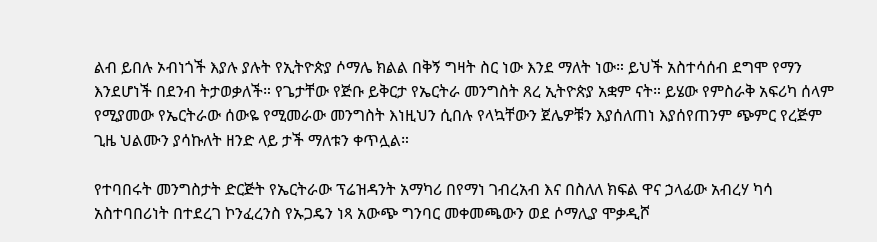ልብ ይበሉ ኦብነጎች እያሉ ያሉት የኢትዮጵያ ሶማሌ ክልል በቅኝ ግዛት ስር ነው እንደ ማለት ነው። ይህች አስተሳሰብ ደግሞ የማን እንደሆነች በደንብ ትታወቃለች። የጌታቸው የጅቡ ይቅርታ የኤርትራ መንግስት ጸረ ኢትዮጵያ አቋም ናት። ይሄው የምስራቅ አፍሪካ ሰላም የሚያመው የኤርትራው ሰውዬ የሚመራው መንግስት እነዚህን ሲበሉ የላኳቸውን ጀሌዎቹን እያሰለጠነ እያሰየጠንም ጭምር የረጅም ጊዜ ህልሙን ያሳኩለት ዘንድ ላይ ታች ማለቱን ቀጥሏል።

የተባበሩት መንግስታት ድርጅት የኤርትራው ፕሬዝዳንት አማካሪ በየማነ ገብረአብ እና በስለለ ክፍል ዋና ኃላፊው አብረሃ ካሳ አስተባበሪነት በተደረገ ኮንፈረንስ የኡጋዴን ነጻ አውጭ ግንባር መቀመጫውን ወደ ሶማሊያ ሞቃዲሾ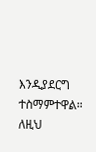እንዲያደርግ ተስማምተዋል። ለዚህ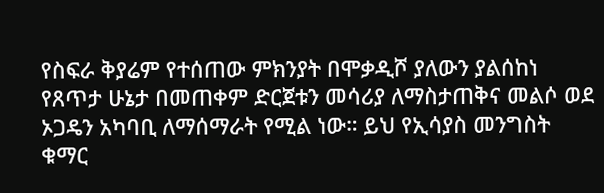የስፍራ ቅያሬም የተሰጠው ምክንያት በሞቃዲሾ ያለውን ያልሰከነ የጸጥታ ሁኔታ በመጠቀም ድርጀቱን መሳሪያ ለማስታጠቅና መልሶ ወደ ኦጋዴን አካባቢ ለማሰማራት የሚል ነው። ይህ የኢሳያስ መንግስት ቁማር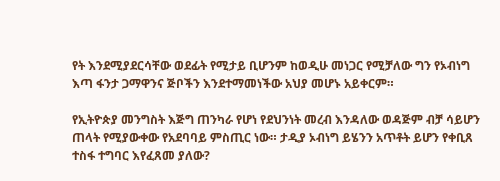የት እንደሚያደርሳቸው ወደፊት የሚታይ ቢሆንም ከወዲሁ መነጋር የሚቻለው ግን የኦብነግ እጣ ፋንታ ጋማዋንና ጅቦችን እንደተማመነችው አህያ መሆኑ አይቀርም።

የኢትዮጵያ መንግስት እጅግ ጠንካራ የሆነ የደህንነት መረብ እንዳለው ወዳጅም ብቻ ሳይሆን ጠላት የሚያውቀው የአደባባይ ምስጢር ነው። ታዲያ ኦብነግ ይሄንን አጥቶት ይሆን የቀቢጸ ተስፋ ተግባር እየፈጸመ ያለው?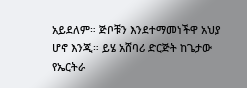አይደለም። ጅቦቹን እንደተማመነችዋ አህያ ሆኖ እንጂ። ይሄ አሸባሪ ድርጅት ከጌታው የኤርትራ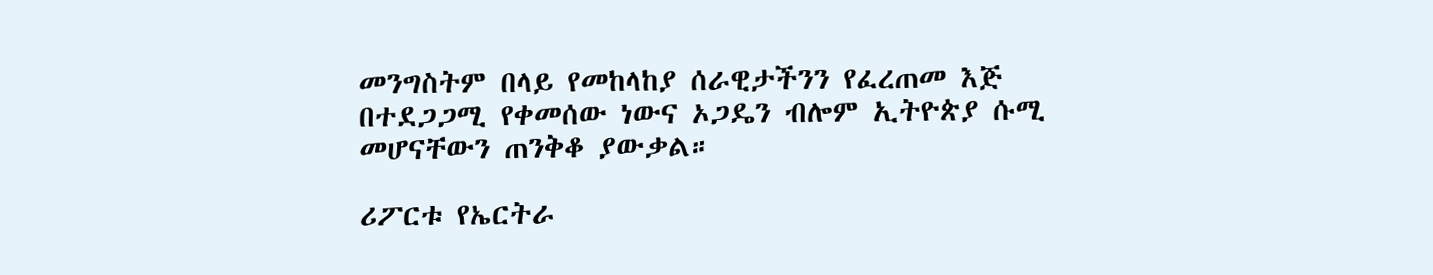መንግስትም በላይ የመከላከያ ሰራዊታችንን የፈረጠመ እጅ በተደጋጋሚ የቀመሰው ነውና ኦጋዴን ብሎም ኢትዮጵያ ሱሚ መሆናቸውን ጠንቅቆ ያውቃል።

ሪፖርቱ የኤርትራ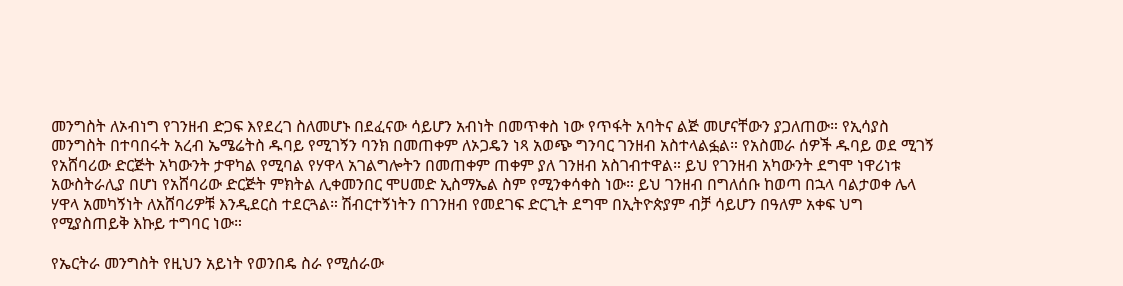መንግስት ለኦብነግ የገንዘብ ድጋፍ እየደረገ ስለመሆኑ በደፈናው ሳይሆን አብነት በመጥቀስ ነው የጥፋት አባትና ልጅ መሆናቸውን ያጋለጠው። የኢሳያስ መንግስት በተባበሩት አረብ ኤሜሬትስ ዱባይ የሚገኝን ባንክ በመጠቀም ለኦጋዴን ነጻ አወጭ ግንባር ገንዘብ አስተላልፏል። የአስመራ ሰዎች ዱባይ ወደ ሚገኝ የአሸባሪው ድርጅት አካውንት ታዋካል የሚባል የሃዋላ አገልግሎትን በመጠቀም ጠቀም ያለ ገንዘብ አስገብተዋል። ይህ የገንዘብ አካውንት ደግሞ ነዋሪነቱ አውስትራሊያ በሆነ የአሸባሪው ድርጅት ምክትል ሊቀመንበር ሞሀመድ ኢስማኤል ስም የሚንቀሳቀስ ነው። ይህ ገንዘብ በግለሰቡ ከወጣ በኋላ ባልታወቀ ሌላ ሃዋላ አመካኝነት ለአሸባሪዎቹ እንዲደርስ ተደርጓል። ሽብርተኝነትን በገንዘብ የመደገፍ ድርጊት ደግሞ በኢትዮጵያም ብቻ ሳይሆን በዓለም አቀፍ ህግ የሚያስጠይቅ እኩይ ተግባር ነው።

የኤርትራ መንግስት የዚህን አይነት የወንበዴ ስራ የሚሰራው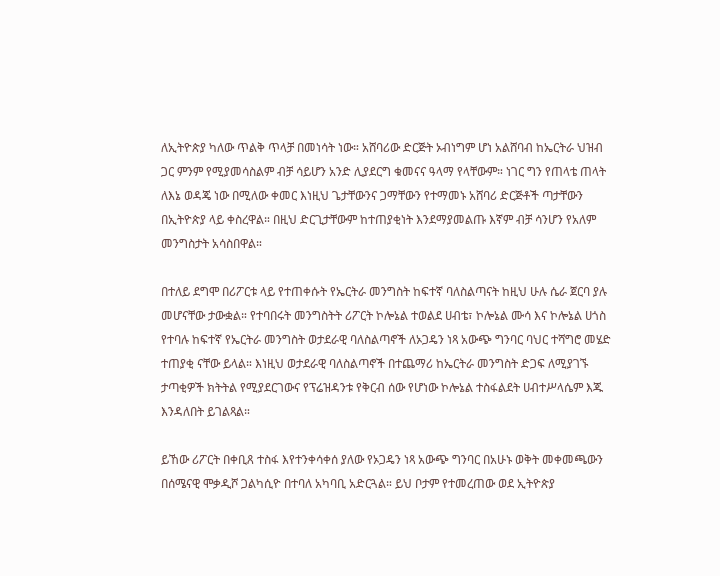ለኢትዮጵያ ካለው ጥልቅ ጥላቻ በመነሳት ነው። አሸባሪው ድርጅት ኦብነግም ሆነ አልሸባብ ከኤርትራ ህዝብ ጋር ምንም የሚያመሳስልም ብቻ ሳይሆን አንድ ሊያደርግ ቁመናና ዓላማ የላቸውም። ነገር ግን የጠላቴ ጠላት ለእኔ ወዳጄ ነው በሚለው ቀመር እነዚህ ጌታቸውንና ጋማቸውን የተማመኑ አሸባሪ ድርጅቶች ጣታቸውን በኢትዮጵያ ላይ ቀስረዋል። በዚህ ድርጊታቸውም ከተጠያቂነት እንደማያመልጡ እኛም ብቻ ሳንሆን የአለም መንግስታት አሳስበዋል።

በተለይ ደግሞ በሪፖርቱ ላይ የተጠቀሱት የኤርትራ መንግስት ከፍተኛ ባለስልጣናት ከዚህ ሁሉ ሴራ ጀርባ ያሉ መሆናቸው ታውቋል። የተባበሩት መንግስትት ሪፖርት ኮሎኔል ተወልደ ሀብቴ፣ ኮሎኔል ሙሳ እና ኮሎኔል ሀጎስ የተባሉ ከፍተኛ የኤርትራ መንግስት ወታደራዊ ባለስልጣኖች ለኦጋዴን ነጻ አውጭ ግንባር ባህር ተሻግሮ መሄድ ተጠያቂ ናቸው ይላል። እነዚህ ወታደራዊ ባለስልጣኖች በተጨማሪ ከኤርትራ መንግስት ድጋፍ ለሚያገኙ ታጣቂዎች ክትትል የሚያደርገውና የፕሬዝዳንቱ የቅርብ ሰው የሆነው ኮሎኔል ተስፋልደት ሀብተሥላሴም እጁ እንዳለበት ይገልጻል።

ይኸው ሪፖርት በቀቢጸ ተስፋ እየተንቀሳቀሰ ያለው የኦጋዴን ነጻ አውጭ ግንባር በአሁኑ ወቅት መቀመጫውን በሰሜናዊ ሞቃዲሾ ጋልካሲዮ በተባለ አካባቢ አድርጓል። ይህ ቦታም የተመረጠው ወደ ኢትዮጵያ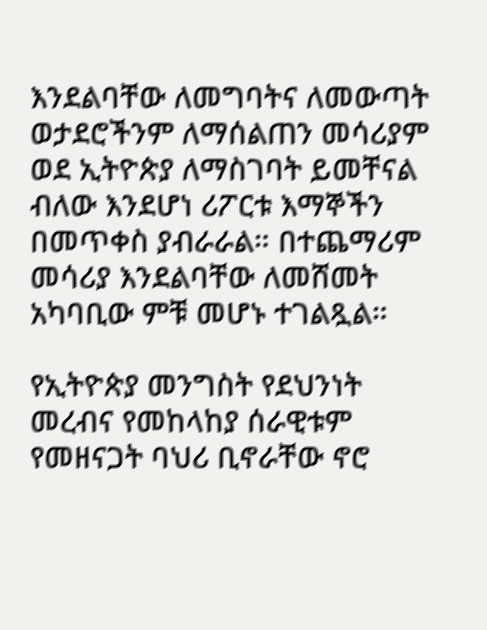እንደልባቸው ለመግባትና ለመውጣት ወታደሮችንም ለማሰልጠን መሳሪያም ወደ ኢትዮጵያ ለማስገባት ይመቸናል ብለው እንደሆነ ሪፖርቱ እማኞችን በመጥቀስ ያብራራል። በተጨማሪም መሳሪያ እንደልባቸው ለመሸመት አካባቢው ምቹ መሆኑ ተገልጿል።

የኢትዮጵያ መንግስት የደህንነት መረብና የመከላከያ ሰራዊቱም የመዘናጋት ባህሪ ቢኖራቸው ኖሮ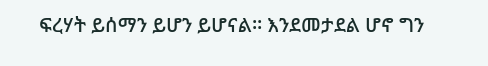ፍረሃት ይሰማን ይሆን ይሆናል። እንደመታደል ሆኖ ግን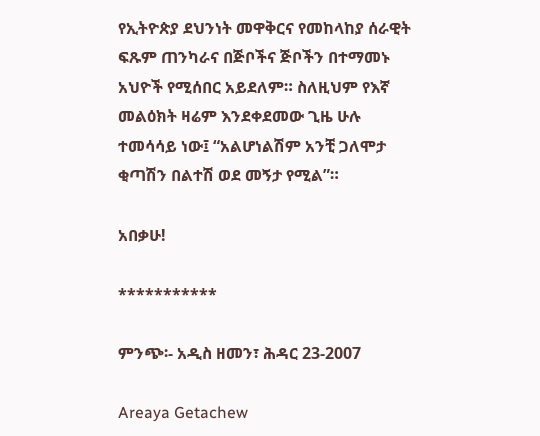የኢትዮጵያ ደህንነት መዋቅርና የመከላከያ ሰራዊት ፍጹም ጠንካራና በጅቦችና ጅቦችን በተማመኑ አህዮች የሚሰበር አይደለም። ስለዚህም የእኛ መልዕክት ዛሬም እንደቀደመው ጊዜ ሁሉ ተመሳሳይ ነው፤ “አልሆነልሽም አንቺ ጋለሞታ ቂጣሽን በልተሽ ወደ መኝታ የሚል”።

አበቃሁ!

***********

ምንጭ፡- አዲስ ዘመን፣ ሕዳር 23-2007

Areaya Getachew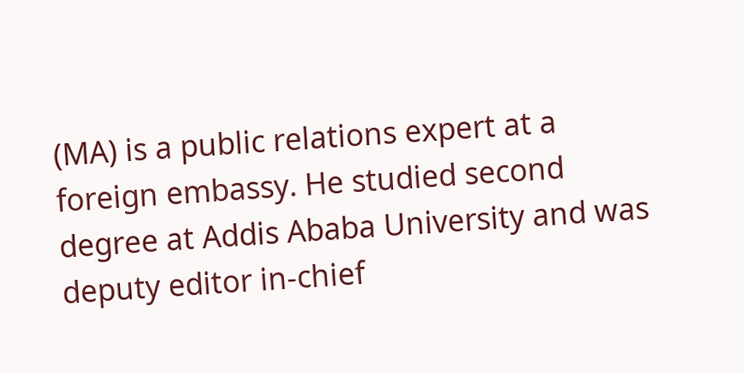(MA) is a public relations expert at a foreign embassy. He studied second degree at Addis Ababa University and was deputy editor in-chief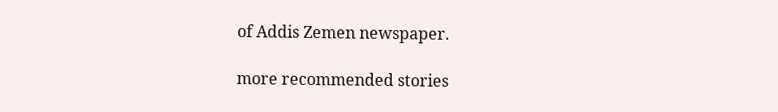of Addis Zemen newspaper.

more recommended stories